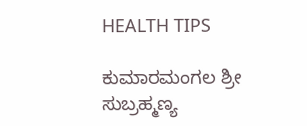HEALTH TIPS

ಕುಮಾರಮಂಗಲ ಶ್ರೀ ಸುಬ್ರಹ್ಮಣ್ಯ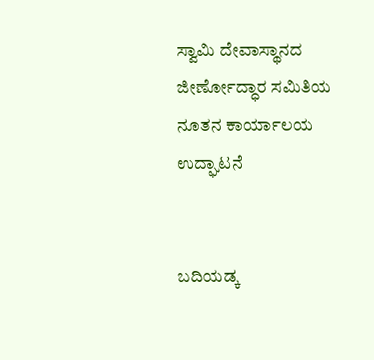ಸ್ವಾಮಿ ದೇವಾಸ್ಥಾನದ ಜೀರ್ಣೋದ್ಧಾರ ಸಮಿತಿಯ ನೂತನ ಕಾರ್ಯಾಲಯ ಉದ್ಘಾಟನೆ


ಬದಿಯಡ್ಕ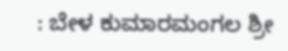: ಬೇಳ ಕುಮಾರಮಂಗಲ ಶ್ರೀ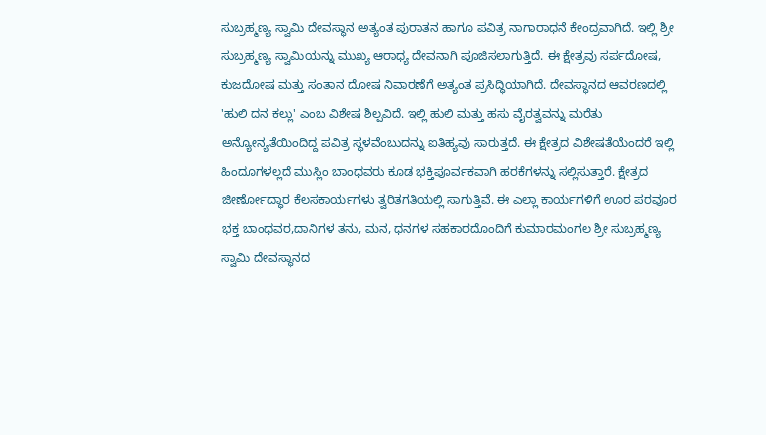ಸುಬ್ರಹ್ಮಣ್ಯ ಸ್ವಾಮಿ ದೇವಸ್ಥಾನ ಅತ್ಯಂತ ಪುರಾತನ ಹಾಗೂ ಪವಿತ್ರ ನಾಗಾರಾಧನೆ ಕೇಂದ್ರವಾಗಿದೆ. ಇಲ್ಲಿ ಶ್ರೀ ಸುಬ್ರಹ್ಮಣ್ಯ ಸ್ವಾಮಿಯನ್ನು ಮುಖ್ಯ ಆರಾಧ್ಯ ದೇವನಾಗಿ ಪೂಜಿಸಲಾಗುತ್ತಿದೆ. ಈ ಕ್ಷೇತ್ರವು ಸರ್ಪದೋಷ, ಕುಜದೋಷ ಮತ್ತು ಸಂತಾನ ದೋಷ ನಿವಾರಣೆಗೆ ಅತ್ಯಂತ ಪ್ರಸಿದ್ಧಿಯಾಗಿದೆ. ದೇವಸ್ಥಾನದ ಆವರಣದಲ್ಲಿ 'ಹುಲಿ ದನ ಕಲ್ಲು' ಎಂಬ ವಿಶೇಷ ಶಿಲ್ಪವಿದೆ. ಇಲ್ಲಿ ಹುಲಿ ಮತ್ತು ಹಸು ವೈರತ್ವವನ್ನು ಮರೆತು ಅನ್ಯೋನ್ಯತೆಯಿಂದಿದ್ದ ಪವಿತ್ರ ಸ್ಥಳವೆಂಬುದನ್ನು ಐತಿಹ್ಯವು ಸಾರುತ್ತದೆ. ಈ ಕ್ಷೇತ್ರದ ವಿಶೇಷತೆಯೆಂದರೆ ಇಲ್ಲಿ ಹಿಂದೂಗಳಲ್ಲದೆ ಮುಸ್ಲಿಂ ಬಾಂಧವರು ಕೂಡ ಭಕ್ತಿಪೂರ್ವಕವಾಗಿ ಹರಕೆಗಳನ್ನು ಸಲ್ಲಿಸುತ್ತಾರೆ. ಕ್ಷೇತ್ರದ ಜೀರ್ಣೋದ್ಧಾರ ಕೆಲಸಕಾರ್ಯಗಳು ತ್ವರಿತಗತಿಯಲ್ಲಿ ಸಾಗುತ್ತಿವೆ. ಈ ಎಲ್ಲಾ ಕಾರ್ಯಗಳಿಗೆ ಊರ ಪರವೂರ ಭಕ್ತ ಬಾಂಧವರ,ದಾನಿಗಳ ತನು, ಮನ, ಧನಗಳ ಸಹಕಾರದೊಂದಿಗೆ ಕುಮಾರಮಂಗಲ ಶ್ರೀ ಸುಬ್ರಹ್ಮಣ್ಯ ಸ್ವಾಮಿ ದೇವಸ್ಥಾನದ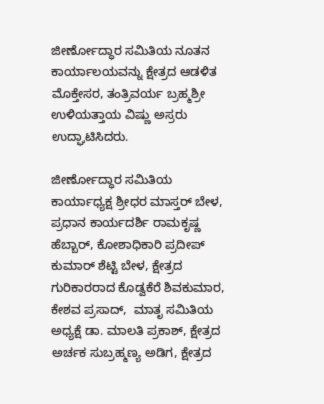ಜೀರ್ಣೋದ್ಧಾರ ಸಮಿತಿಯ ನೂತನ ಕಾರ್ಯಾಲಯವನ್ನು ಕ್ಷೇತ್ರದ ಆಡಳಿತ ಮೊಕ್ತೇಸರ, ತಂತ್ರಿವರ್ಯ ಬ್ರಹ್ಮಶ್ರೀ ಉಳಿಯತ್ತಾಯ ವಿಷ್ಣು ಅಸ್ರರು ಉದ್ಘಾಟಿಸಿದರು.

ಜೀರ್ಣೋದ್ಧಾರ ಸಮಿತಿಯ ಕಾರ್ಯಾಧ್ಯಕ್ಷ ಶ್ರೀಧರ ಮಾಸ್ತರ್ ಬೇಳ, ಪ್ರಧಾನ ಕಾರ್ಯದರ್ಶಿ ರಾಮಕೃಷ್ಣ ಹೆಬ್ಬಾರ್, ಕೋಶಾಧಿಕಾರಿ ಪ್ರದೀಪ್ ಕುಮಾರ್ ಶೆಟ್ಟಿ ಬೇಳ, ಕ್ಷೇತ್ರದ ಗುರಿಕಾರರಾದ ಕೊಡ್ವಕೆರೆ ಶಿವಕುಮಾರ, ಕೇಶವ ಪ್ರಸಾದ್,  ಮಾತೃ ಸಮಿತಿಯ ಅಧ್ಯಕ್ಷೆ ಡಾ. ಮಾಲತಿ ಪ್ರಕಾಶ್, ಕ್ಷೇತ್ರದ ಅರ್ಚಕ ಸುಬ್ರಹ್ಮಣ್ಯ ಅಡಿಗ, ಕ್ಷೇತ್ರದ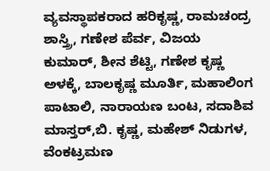ವ್ಯವಸ್ಥಾಪಕರಾದ ಹರಿಕೃಷ್ಣ, ರಾಮಚಂದ್ರ ಶಾಸ್ತ್ರಿ, ಗಣೇಶ ಪೆರ್ವ, ವಿಜಯ ಕುಮಾರ್, ಶೀನ ಶೆಟ್ಟಿ, ಗಣೇಶ ಕೃಷ್ಣ ಅಳಕ್ಕೆ, ಬಾಲಕೃಷ್ಣ ಮೂರ್ತಿ, ಮಹಾಲಿಂಗ ಪಾಟಾಲಿ, ನಾರಾಯಣ ಬಂಟ, ಸದಾಶಿವ ಮಾಸ್ತರ್,ಬಿ. ಕೃಷ್ಣ, ಮಹೇಶ್ ನಿಡುಗಳ, ವೆಂಕಟ್ರಮಣ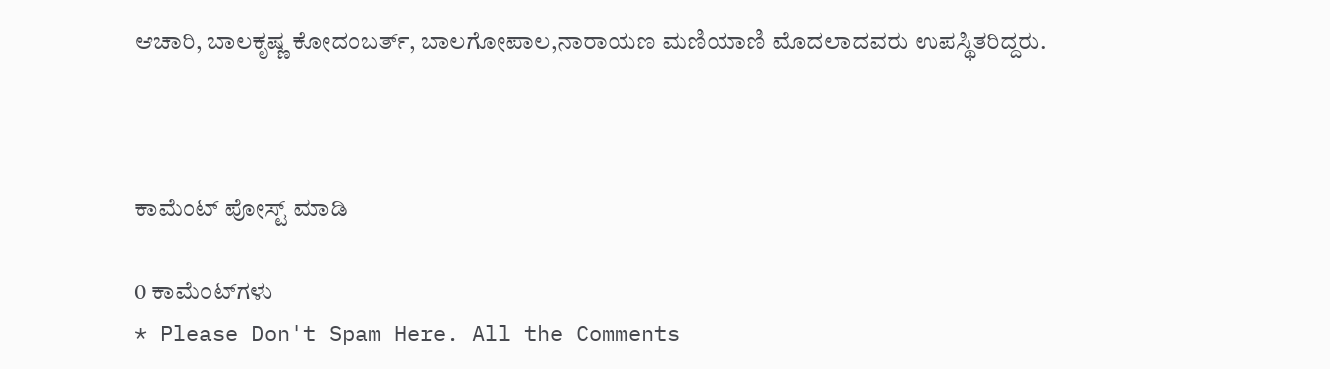ಆಚಾರಿ, ಬಾಲಕೃಷ್ಣ ಕೋದಂಬರ್ತ್, ಬಾಲಗೋಪಾಲ,ನಾರಾಯಣ ಮಣಿಯಾಣಿ ಮೊದಲಾದವರು ಉಪಸ್ಥಿತರಿದ್ದರು.



ಕಾಮೆಂಟ್‌‌ ಪೋಸ್ಟ್‌ ಮಾಡಿ

0 ಕಾಮೆಂಟ್‌ಗಳು
* Please Don't Spam Here. All the Comments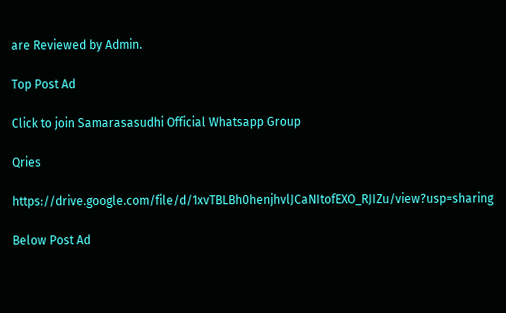are Reviewed by Admin.

Top Post Ad

Click to join Samarasasudhi Official Whatsapp Group

Qries

https://drive.google.com/file/d/1xvTBLBh0henjhvlJCaNItofEXO_RJIZu/view?usp=sharing

Below Post Ad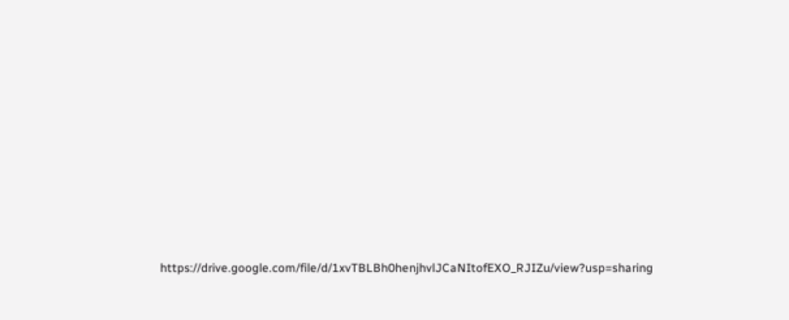https://drive.google.com/file/d/1xvTBLBh0henjhvlJCaNItofEXO_RJIZu/view?usp=sharing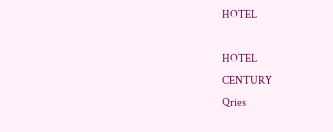HOTEL

HOTEL
CENTURY
Qries